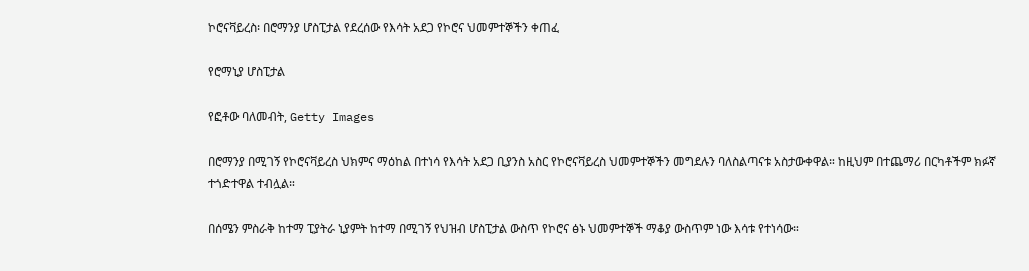ኮሮናቫይረስ፡ በሮማንያ ሆስፒታል የደረሰው የእሳት አደጋ የኮሮና ህመምተኞችን ቀጠፈ

የሮማኒያ ሆስፒታል

የፎቶው ባለመብት, Getty Images

በሮማንያ በሚገኝ የኮሮናቫይረስ ህክምና ማዕከል በተነሳ የእሳት አደጋ ቢያንስ አስር የኮሮናቫይረስ ህመምተኞችን መግደሉን ባለስልጣናቱ አስታውቀዋል። ከዚህም በተጨማሪ በርካቶችም ክፉኛ ተጎድተዋል ተብሏል።

በሰሜን ምስራቅ ከተማ ፒያትራ ኒያምት ከተማ በሚገኝ የህዝብ ሆስፒታል ውስጥ የኮሮና ፅኑ ህመምተኞች ማቆያ ውስጥም ነው እሳቱ የተነሳው።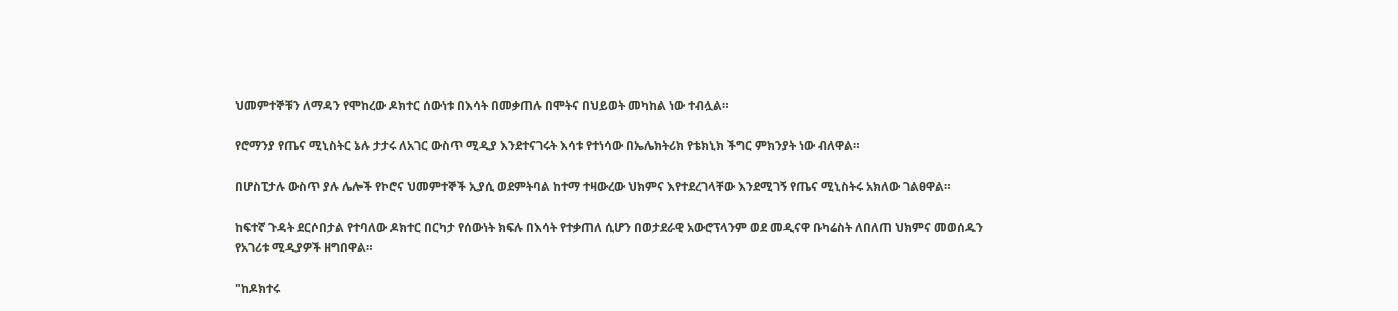ህመምተኞቹን ለማዳን የሞከረው ዶክተር ሰውነቱ በእሳት በመቃጠሉ በሞትና በህይወት መካከል ነው ተብሏል።

የሮማንያ የጤና ሚኒስትር ኔሉ ታታሩ ለአገር ውስጥ ሚዲያ እንደተናገሩት እሳቱ የተነሳው በኤሌክትሪክ የቴክኒክ ችግር ምክንያት ነው ብለዋል።

በሆስፒታሉ ውስጥ ያሉ ሌሎች የኮሮና ህመምተኞች ኢያሲ ወደምትባል ከተማ ተዛውረው ህክምና እየተደረገላቸው እንደሚገኝ የጤና ሚኒስትሩ አክለው ገልፀዋል።

ከፍተኛ ጉዳት ደርሶበታል የተባለው ዶክተር በርካታ የሰውነት ክፍሉ በእሳት የተቃጠለ ሲሆን በወታደራዊ አውሮፕላንም ወደ መዲናዋ ቡካሬስት ለበለጠ ህክምና መወሰዱን የአገሪቱ ሚዲያዎች ዘግበዋል።

"ከዶክተሩ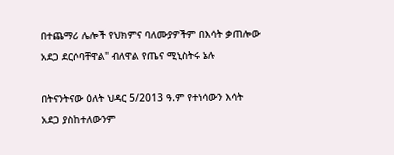በተጨማሪ ሌሎች የህክምና ባለሙያዎችም በእሳት ቃጠሎው አደጋ ደርሶባቸዋል" ብለዋል የጤና ሚኒስትሩ ኔሉ

በትናንትናው ዕለት ህዳር 5/2013 ዓ.ም የተነሳውን እሳት አደጋ ያስከተለውንም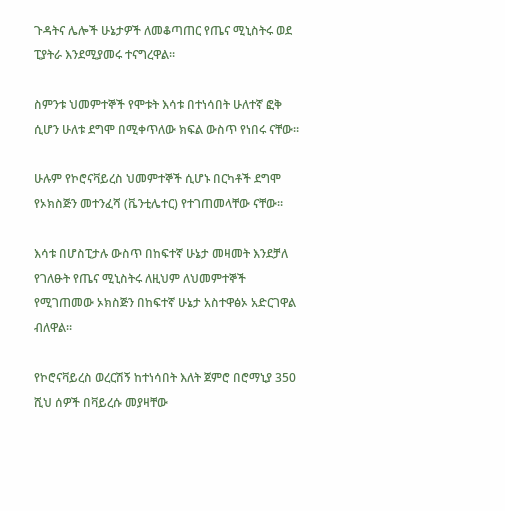ጉዳትና ሌሎች ሁኔታዎች ለመቆጣጠር የጤና ሚኒስትሩ ወደ ፒያትራ እንደሚያመሩ ተናግረዋል።

ስምንቱ ህመምተኞች የሞቱት እሳቱ በተነሳበት ሁለተኛ ፎቅ ሲሆን ሁለቱ ደግሞ በሚቀጥለው ክፍል ውስጥ የነበሩ ናቸው።

ሁሉም የኮሮናቫይረስ ህመምተኞች ሲሆኑ በርካቶች ደግሞ የኦክስጅን መተንፈሻ (ቬንቲሌተር) የተገጠመላቸው ናቸው።

እሳቱ በሆስፒታሉ ውስጥ በከፍተኛ ሁኔታ መዛመት እንደቻለ የገለፁት የጤና ሚኒስትሩ ለዚህም ለህመምተኞች የሚገጠመው ኦክስጅን በከፍተኛ ሁኔታ አስተዋፅኦ አድርገዋል ብለዋል።

የኮሮናቫይረስ ወረርሽኝ ከተነሳበት እለት ጀምሮ በሮማኒያ 350 ሺህ ሰዎች በቫይረሱ መያዛቸው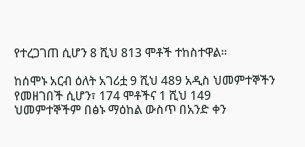የተረጋገጠ ሲሆን 8 ሺህ 813 ሞቶች ተከስተዋል።

ከሰሞኑ አርብ ዕለት አገሪቷ 9 ሺህ 489 አዲስ ህመምተኞችን የመዘገበች ሲሆን፣ 174 ሞቶችና 1 ሺህ 149 ህመምተኞችም በፅኑ ማዕከል ውስጥ በአንድ ቀን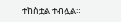ተከስቷል ተብሏል።